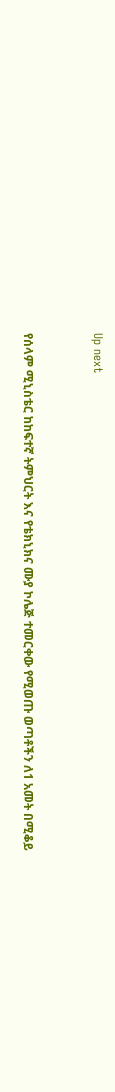Up next


የሰላም ሚኒስቴር ከከፍተኛ ትምህርት እና የቴክኒክና ሙያ ኮሌጅ ተመርቀው የሚወጡ ወጣቶችን ለ1 አመት በሚቆይ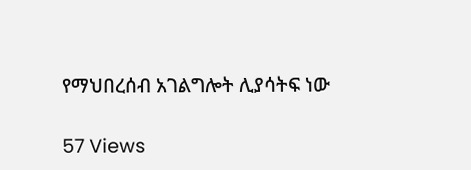የማህበረሰብ አገልግሎት ሊያሳትፍ ነው

57 Views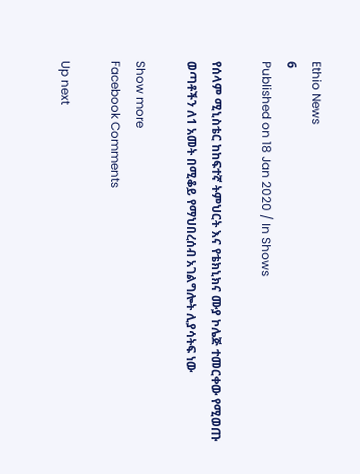Ethio News
6
Published on 18 Jan 2020 / In Shows

የሰላም ሚኒስቴር ከከፍተኛ ትምህርት እና የቴክኒክና ሙያ ኮሌጅ ተመርቀው የሚወጡ ወጣቶችን ለ1 አመት በሚቆይ የማህበረሰብ አገልግሎት ሊያሳትፍ ነው

Show more
Facebook Comments

Up next